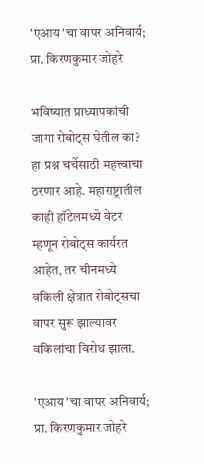'एआय'चा वापर अनिवार्य; प्रा. किरणकुमार जोहरे

भविष्यात प्राध्यापकांची जागा रोबोट्स घेतील का? हा प्रश्न चर्चेसाठी महत्त्वाचा ठरणार आहे. महाराष्ट्रातील काही हॉटेलमध्ये वेटर म्हणून रोबोट्स कार्यरत आहेत, तर चीनमध्ये वकिली क्षेत्रात रोबोट्सचा वापर सुरू झाल्यावर वकिलांचा विरोध झाला.

'एआय'चा वापर अनिवार्य; प्रा. किरणकुमार जोहरे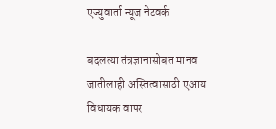एज्युवार्ता न्यूज नेटवर्क

बदलत्या तंत्रज्ञानासोबत मानव जातीलाही अस्तित्वासाठी एआय विधायक वापर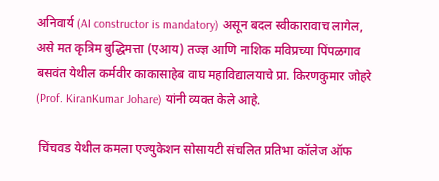अनिवार्य (AI constructor is mandatory) असून बदल स्वीकारावाच लागेल, असे मत कृत्रिम बुद्धिमत्ता (एआय) तज्ज्ञ आणि नाशिक मविप्रच्या पिंपळगाव बसवंत येथील कर्मवीर काकासाहेब वाघ महाविद्यालयाचे प्रा. किरणकुमार जोहरे (Prof. KiranKumar Johare) यांनी व्यक्त केले आहे.

 चिंचवड येथील कमला एज्युकेशन सोसायटी संचलित प्रतिभा कॉलेज ऑफ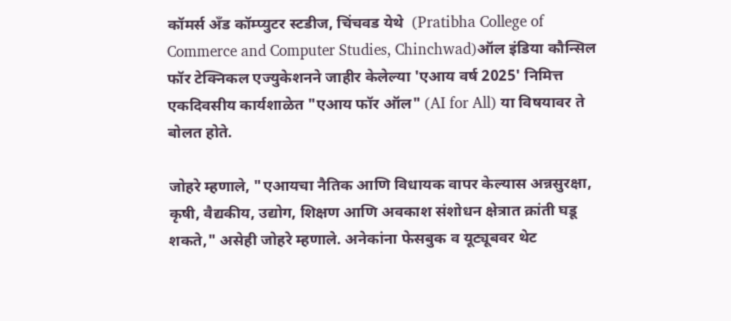कॉमर्स अँड कॉम्प्युटर स्टडीज, चिंचवड येथे  (Pratibha College of Commerce and Computer Studies, Chinchwad)ऑल इंडिया कौन्सिल फॉर टेक्निकल एज्युकेशनने जाहीर केलेल्या 'एआय वर्ष 2025' निमित्त एकदिवसीय कार्यशाळेत "एआय फॉर ऑल" (AI for All) या विषयावर ते बोलत होते.

जोहरे म्हणाले, "एआयचा नैतिक आणि विधायक वापर केल्यास अन्नसुरक्षा, कृषी, वैद्यकीय, उद्योग, शिक्षण आणि अवकाश संशोधन क्षेत्रात क्रांती घडू शकते," असेही जोहरे म्हणाले. अनेकांना फेसबुक व यूट्यूबवर थेट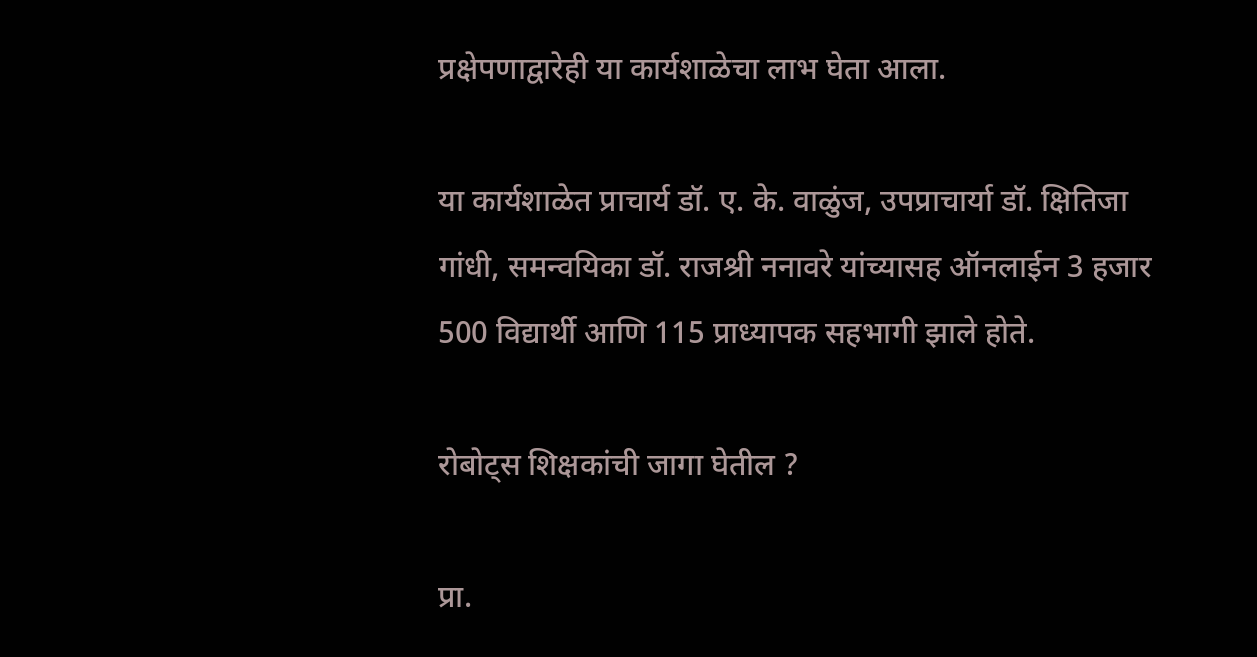प्रक्षेपणाद्वारेही या कार्यशाळेचा लाभ घेता आला.

या कार्यशाळेत प्राचार्य डॉ. ए. के. वाळुंज, उपप्राचार्या डॉ. क्षितिजा गांधी, समन्वयिका डॉ. राजश्री ननावरे यांच्यासह ऑनलाईन 3 हजार 500 विद्यार्थी आणि 115 प्राध्यापक सहभागी झाले होते.

रोबोट्स शिक्षकांची जागा घेतील ?

प्रा.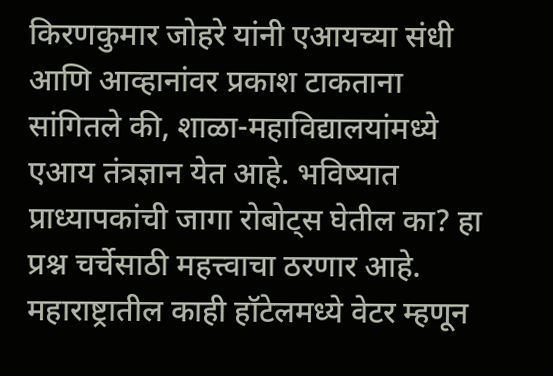किरणकुमार जोहरे यांनी एआयच्या संधी आणि आव्हानांवर प्रकाश टाकताना सांगितले की, शाळा-महाविद्यालयांमध्ये एआय तंत्रज्ञान येत आहे. भविष्यात प्राध्यापकांची जागा रोबोट्स घेतील का? हा प्रश्न चर्चेसाठी महत्त्वाचा ठरणार आहे. महाराष्ट्रातील काही हॉटेलमध्ये वेटर म्हणून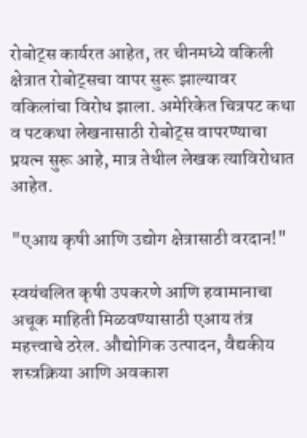रोबोट्स कार्यरत आहेत, तर चीनमध्ये वकिली क्षेत्रात रोबोट्सचा वापर सुरू झाल्यावर वकिलांचा विरोध झाला. अमेरिकेत चित्रपट कथा व पटकथा लेखनासाठी रोबोट्स वापरण्याचा प्रयत्न सुरू आहे, मात्र तेथील लेखक त्याविरोधात आहेत.

"एआय कृषी आणि उद्योग क्षेत्रासाठी वरदान!"

स्वयंचलित कृषी उपकरणे आणि हवामानाचा अचूक माहिती मिळवण्यासाठी एआय तंत्र महत्त्वाचे ठरेल. औद्योगिक उत्पादन, वैद्यकीय शस्त्रक्रिया आणि अवकाश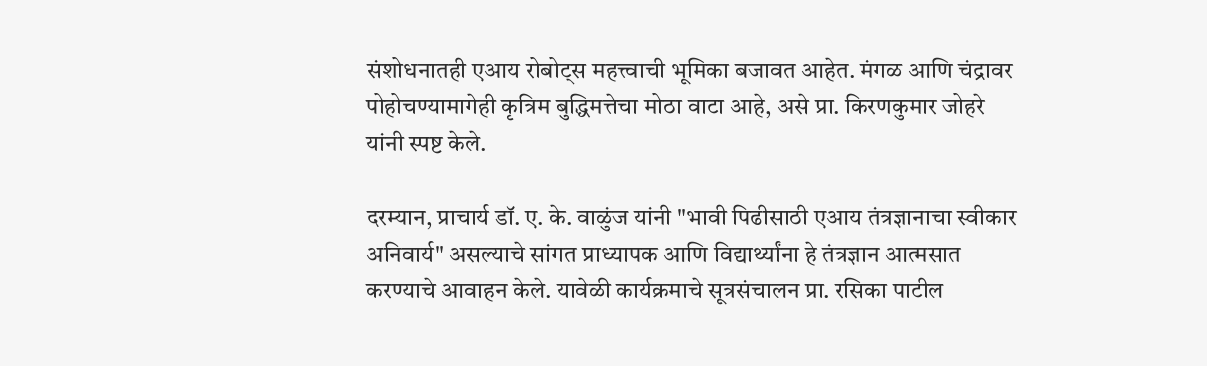संशोधनातही एआय रोबोट्स महत्त्वाची भूमिका बजावत आहेत. मंगळ आणि चंद्रावर पोहोचण्यामागेही कृत्रिम बुद्धिमत्तेचा मोठा वाटा आहे, असे प्रा. किरणकुमार जोहरे यांनी स्पष्ट केले.

दरम्यान, प्राचार्य डॉ. ए. के. वाळुंज यांनी "भावी पिढीसाठी एआय तंत्रज्ञानाचा स्वीकार अनिवार्य" असल्याचे सांगत प्राध्यापक आणि विद्यार्थ्यांना हे तंत्रज्ञान आत्मसात करण्याचे आवाहन केले. यावेळी कार्यक्रमाचे सूत्रसंचालन प्रा. रसिका पाटील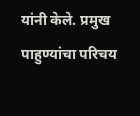यांनी केले. प्रमुख पाहुण्यांचा परिचय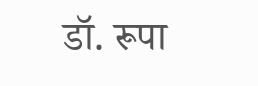डॉ. रूपा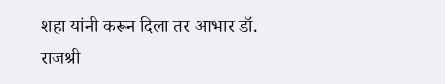शहा यांनी करून दिला तर आभार डॉ. राजश्री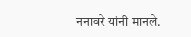ननावरे यांनी मानले.